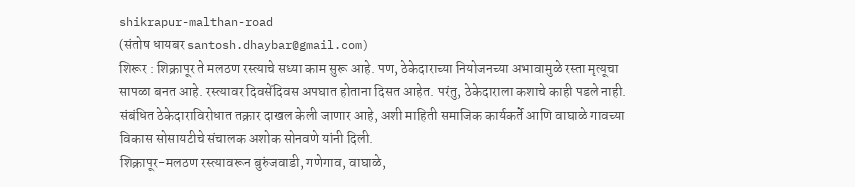shikrapur-malthan-road
(संतोष धायबर santosh.dhaybar@gmail.com)
शिरूर : शिक्रापूर ते मलठण रस्त्याचे सध्या काम सुरू आहे. पण, ठेकेदाराच्या नियोजनच्या अभावामुळे रस्ता मृत्यूचा सापळा बनत आहे. रस्त्यावर दिवसेंदिवस अपघात होताना दिसत आहेत. परंतु, ठेकेदाराला कशाचे काही पडले नाही. संबंधित ठेकेदाराविरोधात तक्रार दाखल केली जाणार आहे, अशी माहिती समाजिक कार्यकर्ते आणि वाघाळे गावच्या विकास सोसायटीचे संचालक अशोक सोनवणे यांनी दिली.
शिक्रापूर-मलठण रस्त्यावरून बुरुंजवाडी, गणेगाव, वाघाळे,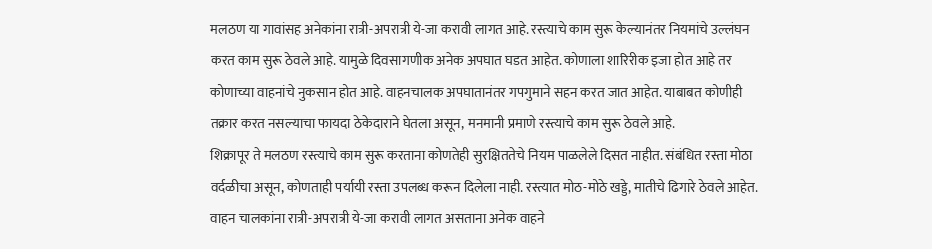मलठण या गावांसह अनेकांना रात्री-अपरात्री ये-जा करावी लागत आहे. रस्त्याचे काम सुरू केल्यानंतर नियमांचे उल्लंघन करत काम सुरू ठेवले आहे. यामुळे दिवसागणीक अनेक अपघात घडत आहेत. कोणाला शारिरीक इजा होत आहे तर कोणाच्या वाहनांचे नुकसान होत आहे. वाहनचालक अपघातानंतर गपगुमाने सहन करत जात आहेत. याबाबत कोणीही तक्रार करत नसल्याचा फायदा ठेकेदाराने घेतला असून, मनमानी प्रमाणे रस्त्याचे काम सुरू ठेवले आहे.
शिक्रापूर ते मलठण रस्त्याचे काम सुरू करताना कोणतेही सुरक्षिततेचे नियम पाळलेले दिसत नाहीत. संबंधित रस्ता मोठा वर्दळीचा असून, कोणताही पर्यायी रस्ता उपलब्ध करून दिलेला नाही. रस्त्यात मोठ-मोठे खड्डे, मातीचे ढिगारे ठेवले आहेत. वाहन चालकांना रात्री-अपरात्री ये-जा करावी लागत असताना अनेक वाहने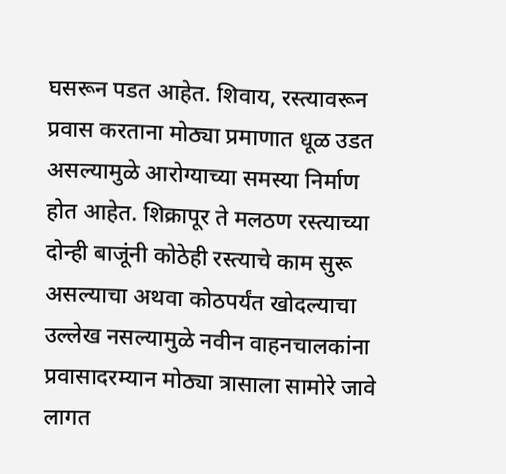घसरून पडत आहेत. शिवाय, रस्त्यावरून प्रवास करताना मोठ्या प्रमाणात धूळ उडत असल्यामुळे आरोग्याच्या समस्या निर्माण होत आहेत. शिक्रापूर ते मलठण रस्त्याच्या दोन्ही बाजूंनी कोठेही रस्त्याचे काम सुरू असल्याचा अथवा कोठपर्यंत खोदल्याचा उल्लेख नसल्यामुळे नवीन वाहनचालकांना प्रवासादरम्यान मोठ्या त्रासाला सामोरे जावे लागत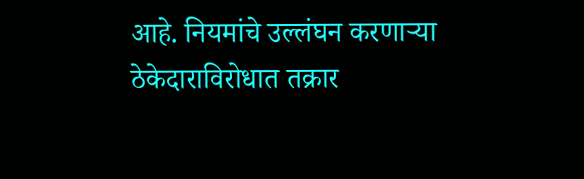आहे. नियमांचे उल्लंघन करणाऱ्या ठेकेदाराविरोधात तक्रार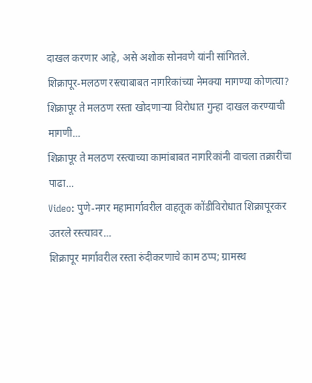दाखल करणार आहे, असे अशोक सोनवणे यांनी सांगितले.
शिक्रापूर-मलठण रस्त्याबाबत नागरिकांच्या नेमक्या मागण्या कोणत्या?
शिक्रापूर ते मलठण रस्ता खोदणाऱ्या विरोधात गुन्हा दाखल करण्याची मागणी…
शिक्रापूर ते मलठण रस्त्याच्या कामांबाबत नागरिकांनी वाचला तक्रारींचा पाढा…
Video: पुणे-नगर महामार्गावरील वाहतूक कोंडीविरोधात शिक्रापूरकर उतरले रस्त्यावर…
शिक्रापूर मार्गावरील रस्ता रुंदीकरणाचे काम ठप्प; ग्रामस्थ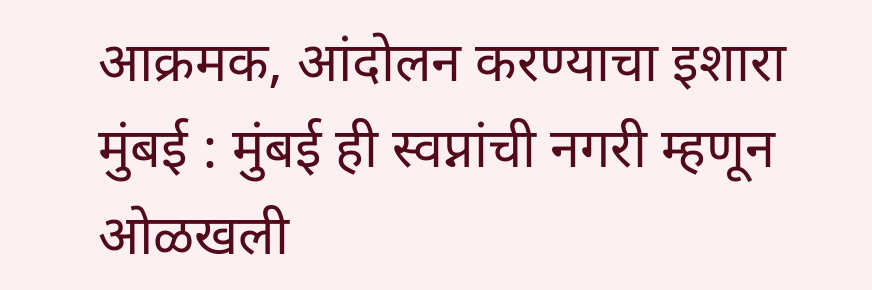आक्रमक, आंदोलन करण्याचा इशारा
मुंबई : मुंबई ही स्वप्नांची नगरी म्हणून ओळखली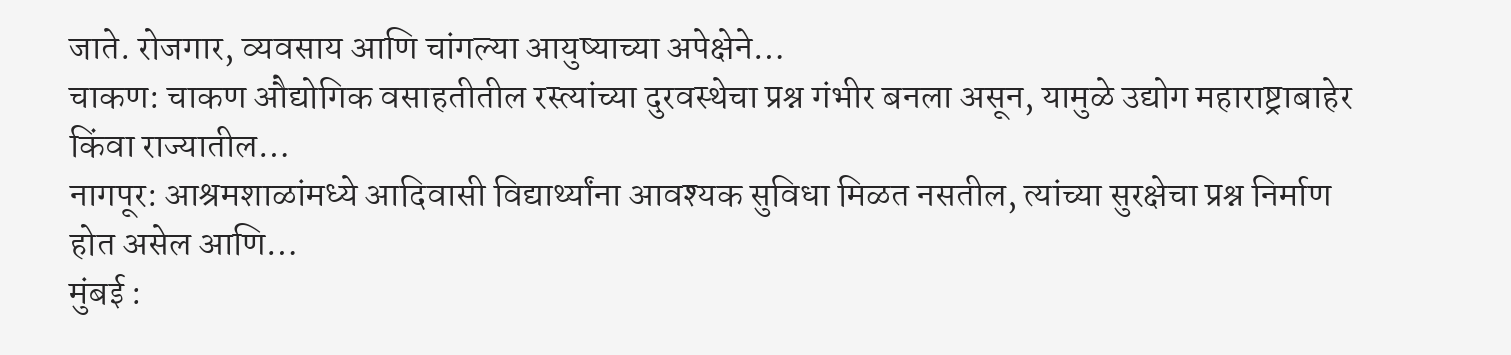जाते. रोजगार, व्यवसाय आणि चांगल्या आयुष्याच्या अपेक्षेने…
चाकण: चाकण औद्योगिक वसाहतीतील रस्त्यांच्या दुरवस्थेचा प्रश्न गंभीर बनला असून, यामुळे उद्योग महाराष्ट्राबाहेर किंवा राज्यातील…
नागपूर: आश्रमशाळांमध्ये आदिवासी विद्यार्थ्यांना आवश्यक सुविधा मिळत नसतील, त्यांच्या सुरक्षेचा प्रश्न निर्माण होत असेल आणि…
मुंबई :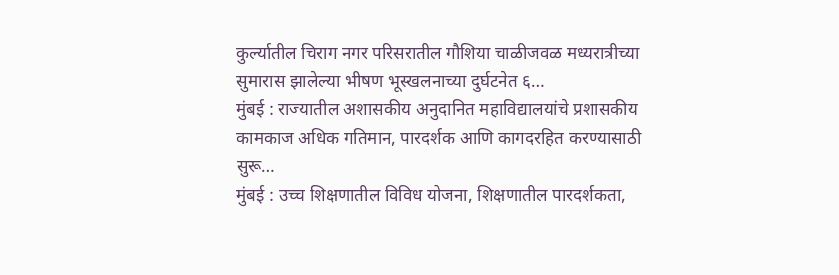कुर्ल्यातील चिराग नगर परिसरातील गौशिया चाळीजवळ मध्यरात्रीच्या सुमारास झालेल्या भीषण भूस्खलनाच्या दुर्घटनेत ६…
मुंबई : राज्यातील अशासकीय अनुदानित महाविद्यालयांचे प्रशासकीय कामकाज अधिक गतिमान, पारदर्शक आणि कागदरहित करण्यासाठी सुरू…
मुंबई : उच्च शिक्षणातील विविध योजना, शिक्षणातील पारदर्शकता,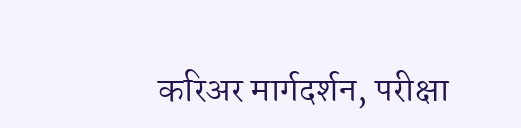करिअर मार्गदर्शन, परीक्षा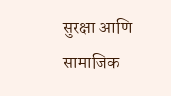सुरक्षा आणि सामाजिक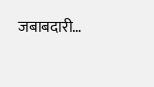जबाबदारी…